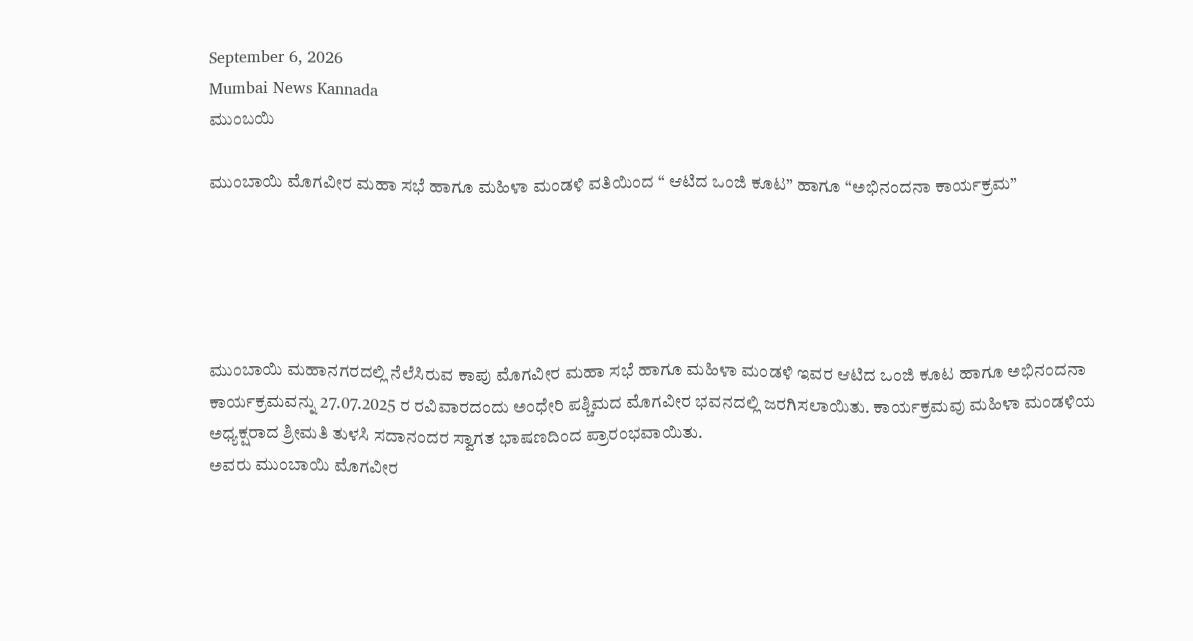September 6, 2026
Mumbai News Kannada
ಮುಂಬಯಿ

ಮುಂಬಾಯಿ ಮೊಗವೀರ ಮಹಾ ಸಭೆ ಹಾಗೂ ಮಹಿಳಾ ಮಂಡಳಿ ವತಿಯಿಂದ “ ಆಟಿದ ಒಂಜಿ ಕೂಟ” ಹಾಗೂ “ಅಭಿನಂದನಾ ಕಾರ್ಯಕ್ರಮ”





ಮುಂಬಾಯಿ ಮಹಾನಗರದಲ್ಲಿ ನೆಲೆಸಿರುವ ಕಾಪು ಮೊಗವೀರ ಮಹಾ ಸಭೆ ಹಾಗೂ ಮಹಿಳಾ ಮಂಡಳಿ ಇವರ ಆಟಿದ ಒಂಜಿ ಕೂಟ ಹಾಗೂ ಅಭಿನಂದನಾ ಕಾರ್ಯಕ್ರಮವನ್ನು 27.07.2025 ರ ರವಿವಾರದಂದು ಅಂಧೇರಿ ಪಶ್ಚಿಮದ ಮೊಗವೀರ ಭವನದಲ್ಲಿ ಜರಗಿಸಲಾಯಿತು. ಕಾರ್ಯಕ್ರಮವು ಮಹಿಳಾ ಮಂಡಳಿಯ ಅಧ್ಯಕ್ಷರಾದ ಶ್ರೀಮತಿ ತುಳಸಿ ಸದಾನಂದರ ಸ್ವಾಗತ ಭಾಷಣದಿಂದ ಪ್ರಾರಂಭವಾಯಿತು.
ಅವರು ಮುಂಬಾಯಿ ಮೊಗವೀರ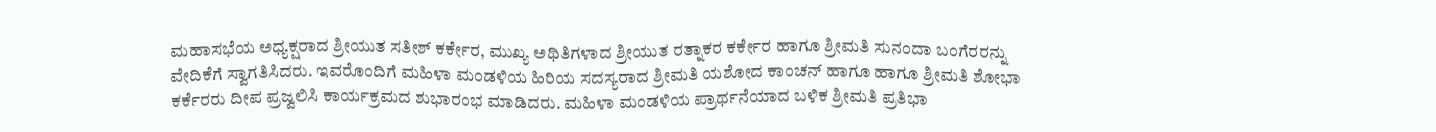ಮಹಾಸಭೆಯ ಅಧ್ಯಕ್ಷರಾದ ಶ್ರೀಯುತ ಸತೀಶ್ ಕರ್ಕೇರ, ಮುಖ್ಯ ಅಥಿತಿಗಳಾದ ಶ್ರೀಯುತ ರತ್ನಾಕರ ಕರ್ಕೇರ ಹಾಗೂ ಶ್ರೀಮತಿ ಸುನಂದಾ ಬಂಗೆರರನ್ನು ವೇದಿಕೆಗೆ ಸ್ವಾಗತಿಸಿದರು. ಇವರೊಂದಿಗೆ ಮಹಿಳಾ ಮಂಡಳಿಯ ಹಿರಿಯ ಸದಸ್ಯರಾದ ಶ್ರೀಮತಿ ಯಶೋದ ಕಾಂಚನ್ ಹಾಗೂ ಹಾಗೂ ಶ್ರೀಮತಿ ಶೋಭಾ ಕರ್ಕೆರರು ದೀಪ ಪ್ರಜ್ವಲಿಸಿ ಕಾರ್ಯಕ್ರಮದ ಶುಭಾರಂಭ ಮಾಡಿದರು. ಮಹಿಳಾ ಮಂಡಳಿಯ ಪ್ರಾರ್ಥನೆಯಾದ ಬಳಿಕ ಶ್ರೀಮತಿ ಪ್ರತಿಭಾ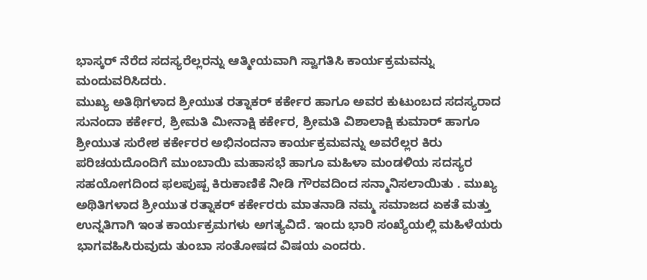ಭಾಸ್ಕರ್ ನೆರೆದ ಸದಸ್ಯರೆಲ್ಲರನ್ನು ಆತ್ಮೀಯವಾಗಿ ಸ್ವಾಗತಿಸಿ ಕಾರ್ಯಕ್ರಮವನ್ನು ಮಂದುವರಿಸಿದರು.
ಮುಖ್ಯ ಅತಿಥಿಗಳಾದ ಶ್ರೀಯುತ ರತ್ನಾಕರ್ ಕರ್ಕೇರ ಹಾಗೂ ಅವರ ಕುಟುಂಬದ ಸದಸ್ಯರಾದ ಸುನಂದಾ ಕರ್ಕೇರ, ಶ್ರೀಮತಿ ಮೀನಾಕ್ಷಿ ಕರ್ಕೇರ, ಶ್ರೀಮತಿ ವಿಶಾಲಾಕ್ಷಿ ಕುಮಾರ್ ಹಾಗೂ ಶ್ರೀಯುತ ಸುರೇಶ ಕರ್ಕೇರರ ಅಭಿನಂದನಾ ಕಾರ್ಯಕ್ರಮವನ್ನು ಅವರೆಲ್ಲರ ಕಿರು ಪರಿಚಯದೊಂದಿಗೆ ಮುಂಬಾಯಿ ಮಹಾಸಭೆ ಹಾಗೂ ಮಹಿಳಾ ಮಂಡಳಿಯ ಸದಸ್ಯರ ಸಹಯೋಗದಿಂದ ಫಲಪುಷ್ಪ ಕಿರುಕಾಣಿಕೆ ನೀಡಿ ಗೌರವದಿಂದ ಸನ್ಮಾನಿಸಲಾಯಿತು . ಮುಖ್ಯ ಅಥಿತಿಗಳಾದ ಶ್ರೀಯುತ ರತ್ನಾಕರ್ ಕರ್ಕೇರರು ಮಾತನಾಡಿ ನಮ್ಮ ಸಮಾಜದ ಏಕತೆ ಮತ್ತು ಉನ್ನತಿಗಾಗಿ ಇಂತ ಕಾರ್ಯಕ್ರಮಗಳು ಅಗತ್ಯವಿದೆ. ಇಂದು ಭಾರಿ ಸಂಖ್ಯೆಯಲ್ಲಿ ಮಹಿಳೆಯರು ಭಾಗವಹಿಸಿರುವುದು ತುಂಬಾ ಸಂತೋಷದ ವಿಷಯ ಎಂದರು.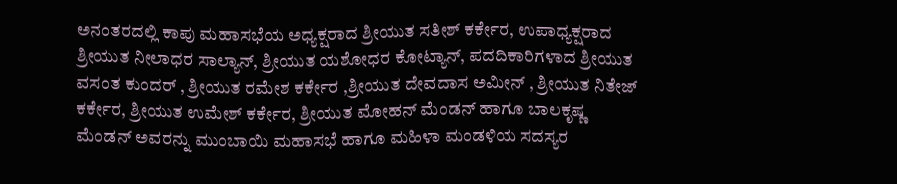ಅನಂತರದಲ್ಲಿ ಕಾಪು ಮಹಾಸಭೆಯ ಅಧ್ಯಕ್ಷರಾದ ಶ್ರೀಯುತ ಸತೀಶ್ ಕರ್ಕೇರ, ಉಪಾಧ್ಯಕ್ಷರಾದ ಶ್ರೀಯುತ ನೀಲಾಧರ ಸಾಲ್ಯಾನ್, ಶ್ರೀಯುತ ಯಶೋಧರ ಕೋಟ್ಯಾನ್, ಪದದಿಕಾರಿಗಳಾದ ಶ್ರೀಯುತ ವಸಂತ ಕುಂದರ್ , ಶ್ರೀಯುತ ರಮೇಶ ಕರ್ಕೇರ ,ಶ್ರೀಯುತ ದೇವದಾಸ ಅಮೀನ್ , ಶ್ರೀಯುತ ನಿತೇಜ್ ಕರ್ಕೇರ, ಶ್ರೀಯುತ ಉಮೇಶ್ ಕರ್ಕೇರ, ಶ್ರೀಯುತ ಮೋಹನ್ ಮೆಂಡನ್ ಹಾಗೂ ಬಾಲಕೃಷ್ಣ ಮೆಂಡನ್ ಅವರನ್ನು ಮುಂಬಾಯಿ ಮಹಾಸಭೆ ಹಾಗೂ ಮಹಿಳಾ ಮಂಡಳಿಯ ಸದಸ್ಯರ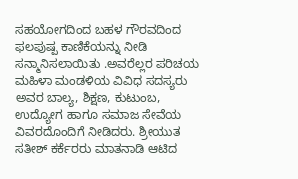ಸಹಯೋಗದಿಂದ ಬಹಳ ಗೌರವದಿಂದ ಫಲಪುಷ್ಪ ಕಾಣಿಕೆಯನ್ನು ನೀಡಿ ಸನ್ಮಾನಿಸಲಾಯಿತು .ಅವರೆಲ್ಲರ ಪರಿಚಯ ಮಹಿಳಾ ಮಂಡಳಿಯ ವಿವಿಧ ಸದಸ್ಯರು ಅವರ ಬಾಲ್ಯ, ಶಿಕ್ಷಣ, ಕುಟುಂಬ, ಉದ್ಯೋಗ ಹಾಗೂ ಸಮಾಜ ಸೇವೆಯ ವಿವರದೊಂದಿಗೆ ನೀಡಿದರು. ಶ್ರೀಯುತ ಸತೀಶ್ ಕರ್ಕೆರರು ಮಾತನಾಡಿ ಆಟಿದ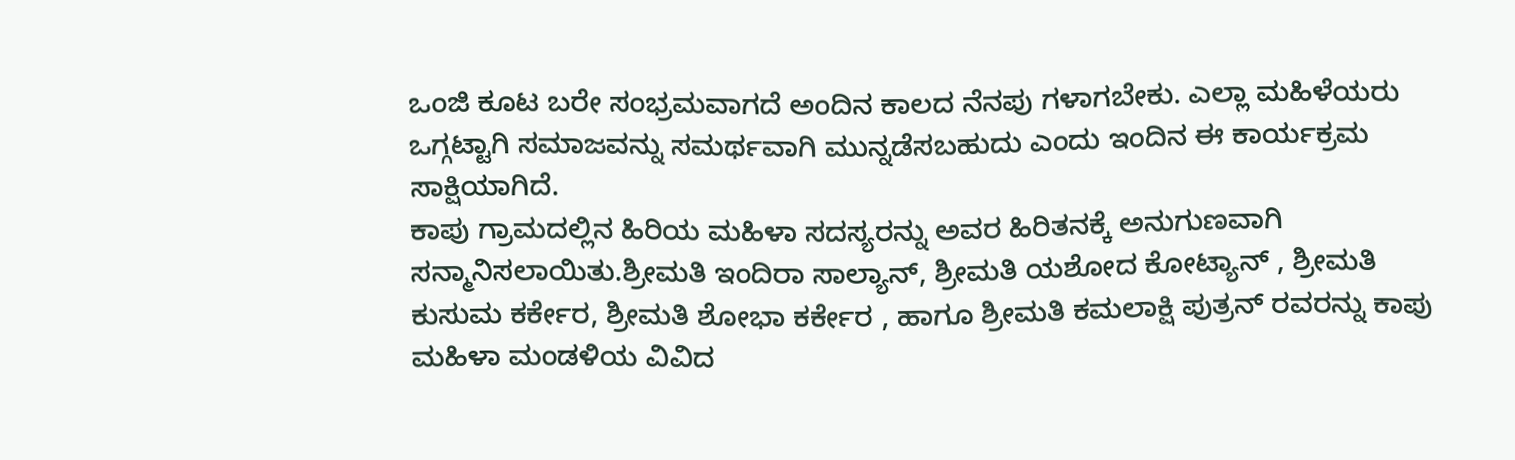ಒಂಜಿ ಕೂಟ ಬರೇ ಸಂಭ್ರಮವಾಗದೆ ಅಂದಿನ ಕಾಲದ ನೆನಪು ಗಳಾಗಬೇಕು. ಎಲ್ಲಾ ಮಹಿಳೆಯರು ಒಗ್ಗಟ್ಟಾಗಿ ಸಮಾಜವನ್ನು ಸಮರ್ಥವಾಗಿ ಮುನ್ನಡೆಸಬಹುದು ಎಂದು ಇಂದಿನ ಈ ಕಾರ್ಯಕ್ರಮ ಸಾಕ್ಷಿಯಾಗಿದೆ.
ಕಾಪು ಗ್ರಾಮದಲ್ಲಿನ ಹಿರಿಯ ಮಹಿಳಾ ಸದಸ್ಯರನ್ನು ಅವರ ಹಿರಿತನಕ್ಕೆ ಅನುಗುಣವಾಗಿ ಸನ್ಮಾನಿಸಲಾಯಿತು.ಶ್ರೀಮತಿ ಇಂದಿರಾ ಸಾಲ್ಯಾನ್, ಶ್ರೀಮತಿ ಯಶೋದ ಕೋಟ್ಯಾನ್ , ಶ್ರೀಮತಿ ಕುಸುಮ ಕರ್ಕೇರ, ಶ್ರೀಮತಿ ಶೋಭಾ ಕರ್ಕೇರ , ಹಾಗೂ ಶ್ರೀಮತಿ ಕಮಲಾಕ್ಷಿ ಪುತ್ರನ್ ರವರನ್ನು ಕಾಪು ಮಹಿಳಾ ಮಂಡಳಿಯ ವಿವಿದ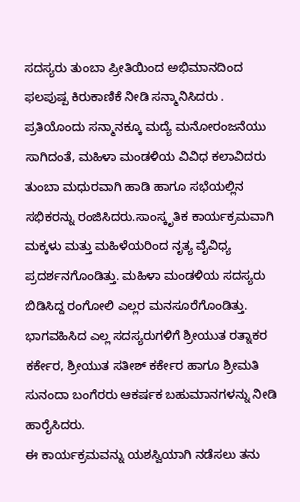ಸದಸ್ಯರು ತುಂಬಾ ಪ್ರೀತಿಯಿಂದ ಅಭಿಮಾನದಿಂದ ಫಲಪುಷ್ಪ ಕಿರುಕಾಣಿಕೆ ನೀಡಿ ಸನ್ಮಾನಿಸಿದರು .
ಪ್ರತಿಯೊಂದು ಸನ್ಮಾನಕ್ಕೂ ಮದ್ಯೆ ಮನೋರಂಜನೆಯು ಸಾಗಿದಂತೆ, ಮಹಿಳಾ ಮಂಡಳಿಯ ವಿವಿಧ ಕಲಾವಿದರು ತುಂಬಾ ಮಧುರವಾಗಿ ಹಾಡಿ ಹಾಗೂ ಸಭೆಯಲ್ಲಿನ ಸಭಿಕರನ್ನು ರಂಜಿಸಿದರು.ಸಾಂಸ್ಕೃತಿಕ ಕಾರ್ಯಕ್ರಮವಾಗಿ ಮಕ್ಕಳು ಮತ್ತು ಮಹಿಳೆಯರಿಂದ ನೃತ್ಯ ವೈವಿಧ್ಯ ಪ್ರದರ್ಶನಗೊಂಡಿತ್ತು. ಮಹಿಳಾ ಮಂಡಳಿಯ ಸದಸ್ಯರು ಬಿಡಿಸಿದ್ದ ರಂಗೋಲಿ ಎಲ್ಲರ ಮನಸೂರೆಗೊಂಡಿತ್ತು. ಭಾಗವಹಿಸಿದ ಎಲ್ಲ ಸದಸ್ಯರುಗಳಿಗೆ ಶ್ರೀಯುತ ರತ್ನಾಕರ ಕರ್ಕೇರ, ಶ್ರೀಯುತ ಸತೀಶ್ ಕರ್ಕೇರ ಹಾಗೂ ಶ್ರೀಮತಿ ಸುನಂದಾ ಬಂಗೆರರು ಆಕರ್ಷಕ ಬಹುಮಾನಗಳನ್ನು ನೀಡಿ ಹಾರೈಸಿದರು.
ಈ ಕಾರ್ಯಕ್ರಮವನ್ನು ಯಶಸ್ವಿಯಾಗಿ ನಡೆಸಲು ತನು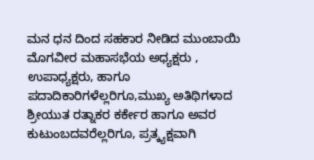ಮನ ಧನ ದಿಂದ ಸಹಕಾರ ನೀಡಿದ ಮುಂಬಾಯಿ ಮೊಗವೀರ ಮಹಾಸಭೆಯ ಅಧ್ಯಕ್ಷರು , ಉಪಾಧ್ಯಕ್ಷರು, ಹಾಗೂ ಪದಾದಿಕಾರಿಗಳೆಲ್ಲರಿಗೂ,ಮುಖ್ಯ ಅತಿಥಿಗಳಾದ ಶ್ರೀಯುತ ರತ್ನಾಕರ ಕರ್ಕೇರ ಹಾಗೂ ಅವರ ಕುಟುಂಬದವರೆಲ್ಲರಿಗೂ, ಪ್ರತ್ಕ್ಯಕ್ಷವಾಗಿ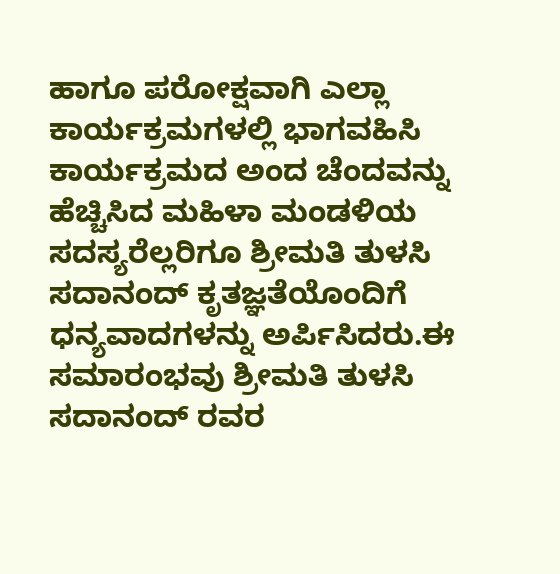ಹಾಗೂ ಪರೋಕ್ಷವಾಗಿ ಎಲ್ಲಾ ಕಾರ್ಯಕ್ರಮಗಳಲ್ಲಿ ಭಾಗವಹಿಸಿ ಕಾರ್ಯಕ್ರಮದ ಅಂದ ಚೆಂದವನ್ನು ಹೆಚ್ಚಿಸಿದ ಮಹಿಳಾ ಮಂಡಳಿಯ ಸದಸ್ಯರೆಲ್ಲರಿಗೂ ಶ್ರೀಮತಿ ತುಳಸಿ ಸದಾನಂದ್ ಕೃತಜ್ಞತೆಯೊಂದಿಗೆ ಧನ್ಯವಾದಗಳನ್ನು ಅರ್ಪಿಸಿದರು.ಈ ಸಮಾರಂಭವು ಶ್ರೀಮತಿ ತುಳಸಿ ಸದಾನಂದ್ ರವರ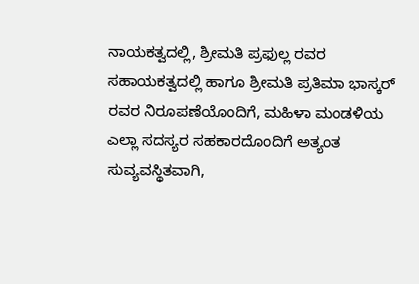ನಾಯಕತ್ವದಲ್ಲಿ, ಶ್ರೀಮತಿ ಪ್ರಫುಲ್ಲ ರವರ ಸಹಾಯಕತ್ವದಲ್ಲಿ ಹಾಗೂ ಶ್ರೀಮತಿ ಪ್ರತಿಮಾ ಭಾಸ್ಕರ್ ರವರ ನಿರೂಪಣೆಯೊಂದಿಗೆ, ಮಹಿಳಾ ಮಂಡಳಿಯ ಎಲ್ಲಾ ಸದಸ್ಯರ ಸಹಕಾರದೊಂದಿಗೆ ಅತ್ಯಂತ ಸುವ್ಯವಸ್ಥಿತವಾಗಿ,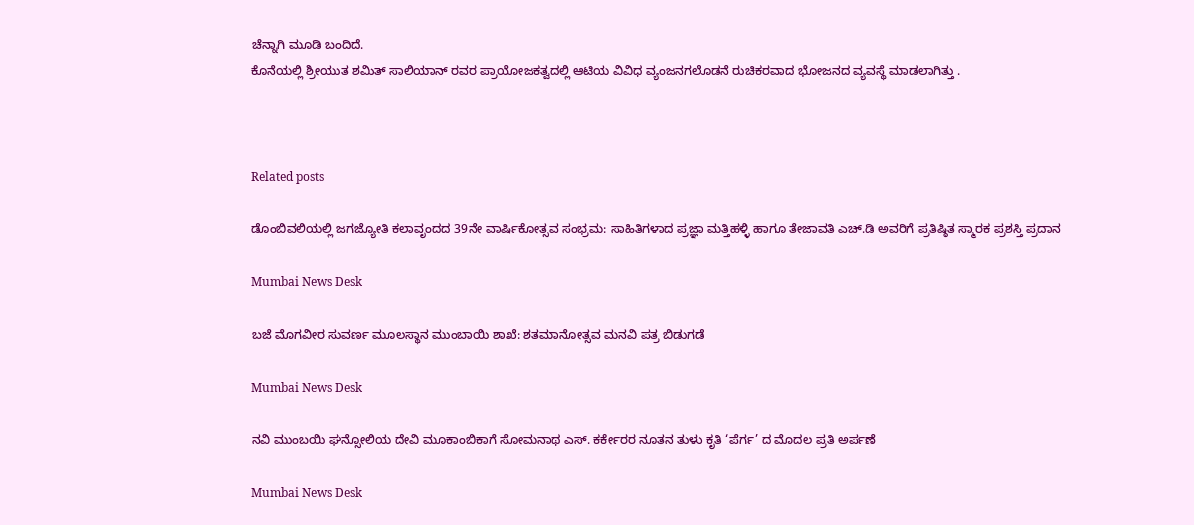ಚೆನ್ನಾಗಿ ಮೂಡಿ ಬಂದಿದೆ.
ಕೊನೆಯಲ್ಲಿ ಶ್ರೀಯುತ ಶಮಿತ್ ಸಾಲಿಯಾನ್ ರವರ ಪ್ರಾಯೋಜಕತ್ವದಲ್ಲಿ ಆಟಿಯ ವಿವಿಧ ವ್ಯಂಜನಗಲೊಡನೆ ರುಚಿಕರವಾದ ಭೋಜನದ ವ್ಯವಸ್ಥೆ ಮಾಡಲಾಗಿತ್ತು .



Related posts

ಡೊಂಬಿವಲಿಯಲ್ಲಿ ಜಗಜ್ಯೋತಿ ಕಲಾವೃಂದದ 39ನೇ ವಾರ್ಷಿಕೋತ್ಸವ ಸಂಭ್ರಮ: ಸಾಹಿತಿಗಳಾದ ಪ್ರಜ್ಞಾ ಮತ್ತಿಹಳ್ಳಿ ಹಾಗೂ ತೇಜಾವತಿ ಎಚ್.ಡಿ ಅವರಿಗೆ ಪ್ರತಿಷ್ಠಿತ ಸ್ಮಾರಕ ಪ್ರಶಸ್ತಿ ಪ್ರದಾನ

Mumbai News Desk

ಬಜೆ ಮೊಗವೀರ ಸುವರ್ಣ ಮೂಲಸ್ಥಾನ ಮುಂಬಾಯಿ ಶಾಖೆ: ಶತಮಾನೋತ್ಸವ ಮನವಿ ಪತ್ರ ಬಿಡುಗಡೆ

Mumbai News Desk

ನವಿ ಮುಂಬಯಿ ಘನ್ಸೋಲಿಯ ದೇವಿ ಮೂಕಾಂಬಿಕಾಗೆ ಸೋಮನಾಥ ಎಸ್‌. ಕರ್ಕೇರರ ನೂತನ ತುಳು ಕೃತಿ ‘ಪೆರ್ಗ’ ದ ಮೊದಲ ಪ್ರತಿ ಅರ್ಪಣೆ

Mumbai News Desk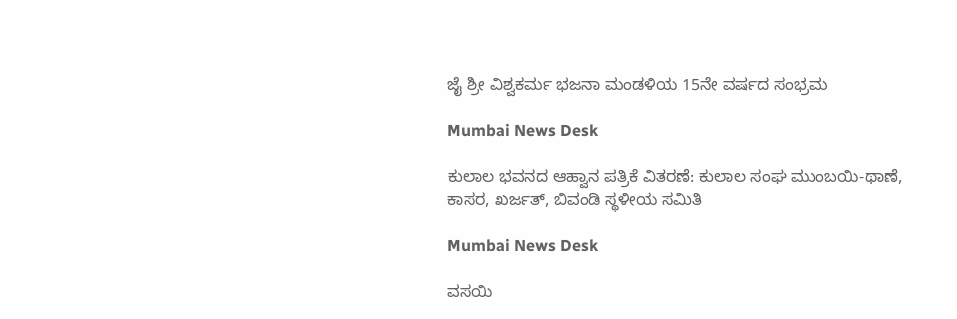ಜೈ ಶ್ರೀ ವಿಶ್ವಕರ್ಮ ಭಜನಾ ಮಂಡಳಿಯ 15ನೇ ವರ್ಷದ ಸಂಭ್ರಮ

Mumbai News Desk

ಕುಲಾಲ ಭವನದ ಆಹ್ವಾನ ಪತ್ರಿಕೆ ವಿತರಣೆ: ಕುಲಾಲ ಸಂಘ ಮುಂಬಯಿ-ಥಾಣೆ, ಕಾಸರ, ಖರ್ಜತ್, ಬಿವಂಡಿ ಸ್ಥಳೀಯ ಸಮಿತಿ

Mumbai News Desk

ವಸಯಿ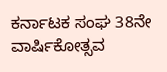ಕರ್ನಾಟಕ ಸಂಘ 38ನೇ ವಾರ್ಷಿಕೋತ್ಸವ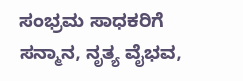ಸಂಭ್ರಮ ಸಾಧಕರಿಗೆ ಸನ್ಮಾನ, ನೃತ್ಯ ವೈಭವ,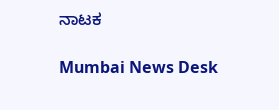ನಾಟಕ

Mumbai News Desk